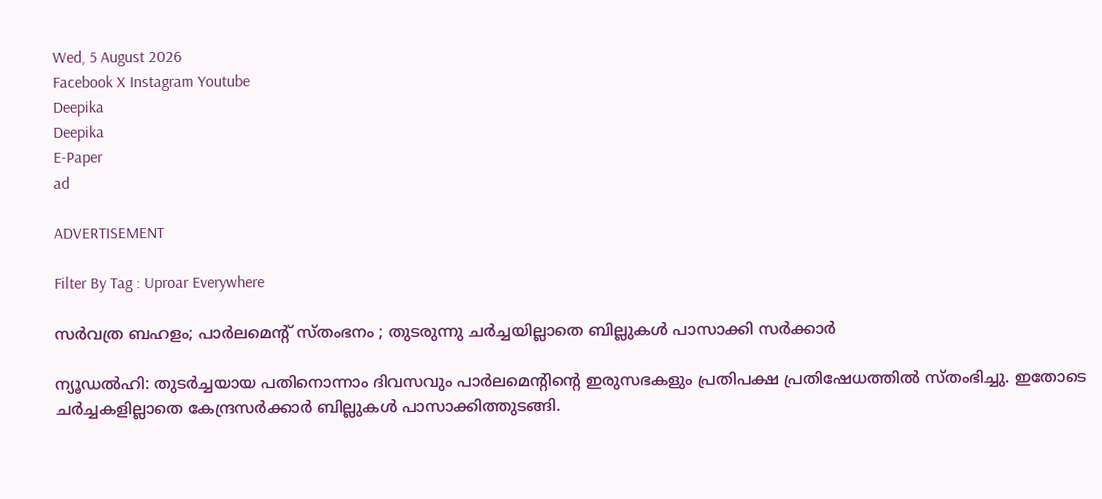Wed, 5 August 2026
Facebook X Instagram Youtube
Deepika
Deepika
E-Paper
ad

ADVERTISEMENT

Filter By Tag : Uproar Everywhere

സർവത്ര ബഹളം; പാർലമെന്‍റ് സ്തംഭനം ; തുടരുന്നു ചർച്ചയില്ലാതെ ബില്ലുകൾ പാസാക്കി സർക്കാർ

ന്യൂഡൽഹി: തുടർച്ചയായ പതിനൊന്നാം ദിവസവും പാർലമെന്‍റിന്‍റെ ഇരുസഭകളും പ്രതിപക്ഷ പ്രതിഷേധത്തിൽ സ്തംഭിച്ചു. ഇതോടെ ചർച്ചകളില്ലാതെ കേന്ദ്രസർക്കാർ ബില്ലുകൾ പാസാക്കിത്തുടങ്ങി.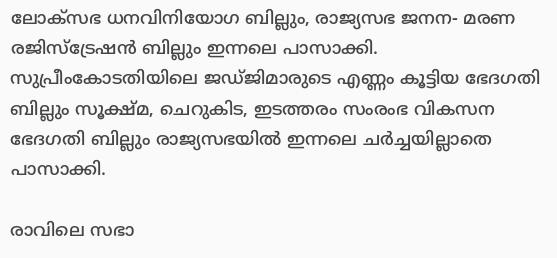ലോക്‌സഭ ധനവിനിയോഗ ബില്ലും, രാജ്യസഭ ജനന- മരണ രജിസ്ട്രേഷൻ ബില്ലും ഇന്നലെ പാസാക്കി. സുപ്രീംകോടതിയിലെ ജഡ്‍ജിമാരുടെ എണ്ണം കൂട്ടിയ ഭേദഗതി ബില്ലും സൂക്ഷ്‍മ, ചെറുകിട, ഇടത്തരം സംരംഭ വികസന ഭേദഗതി ബില്ലും രാജ്യസഭയിൽ ഇന്നലെ ചർച്ചയില്ലാതെ പാസാക്കി.

രാവിലെ സഭാ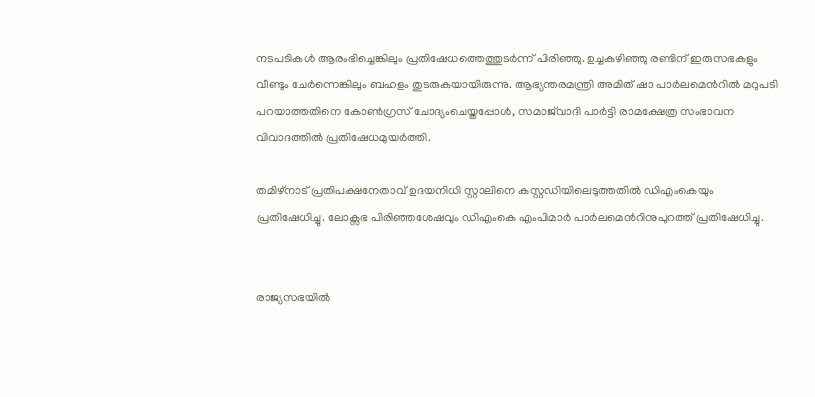നടപടികൾ ആരംഭിച്ചെങ്കിലും പ്രതിഷേധത്തെത്തുടർന്ന് പിരിഞ്ഞു. ഉച്ചകഴിഞ്ഞു രണ്ടിന് ഇരുസഭകളും വീണ്ടും ചേർന്നെങ്കിലും ബഹളം തുടരുകയായിരുന്നു. ആഭ്യന്തരമന്ത്രി അമിത് ഷാ പാർലമെന്‍റിൽ മറുപടി പറയാത്തതിനെ കോൺഗ്രസ് ചോദ്യംചെയ്തപ്പോൾ, സമാജ്‌വാദി പാർട്ടി രാമക്ഷേത്ര സംഭാവന വിവാദത്തിൽ പ്രതിഷേധമുയർത്തി.

തമിഴ്നാട് പ്രതിപക്ഷനേതാവ് ഉദയനിധി സ്റ്റാലിനെ കസ്റ്റഡിയിലെടുത്തതിൽ ഡിഎംകെയും പ്രതിഷേധിച്ചു. ലോക്സഭ പിരിഞ്ഞശേഷവും ഡിഎംകെ എംപിമാർ പാർലമെന്‍റിനുപുറത്ത് പ്രതിഷേധിച്ചു.


രാജ്യസഭയിൽ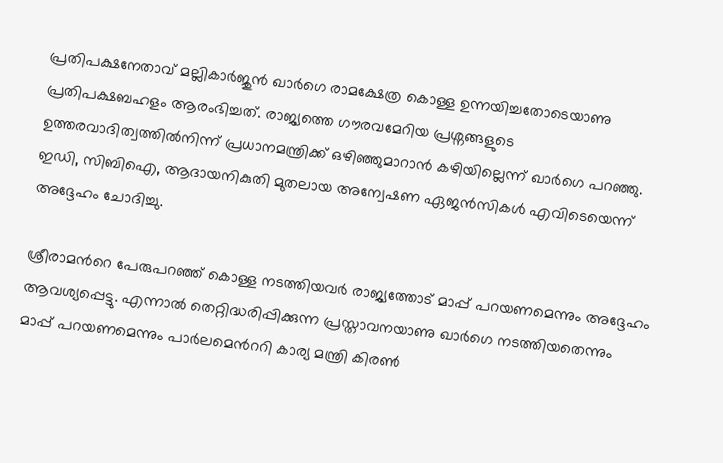പ്രതിപക്ഷനേതാവ് മല്ലികാർജുൻ ഖാർഗെ രാമക്ഷേത്ര കൊള്ള ഉന്നയിച്ചതോടെയാണു പ്രതിപക്ഷബഹളം ആരംഭിച്ചത്. രാജ്യത്തെ ഗൗരവമേറിയ പ്രശ്നങ്ങളുടെ ഉത്തരവാദിത്വത്തിൽനിന്ന് പ്രധാനമന്ത്രിക്ക് ഒഴിഞ്ഞുമാറാൻ കഴിയില്ലെന്ന് ഖാർഗെ പറഞ്ഞു. ഇഡി, സിബിഐ, ആദായനികുതി മുതലായ അന്വേഷണ ഏജൻസികൾ എവിടെയെന്ന് അദ്ദേഹം ചോദിച്ചു.

ശ്രീരാമന്‍റെ പേരുപറഞ്ഞ് കൊള്ള നടത്തിയവർ രാജ്യത്തോട് മാപ്പ് പറയണമെന്നും അദ്ദേഹം ആവശ്യപ്പെട്ടു. എന്നാൽ തെറ്റിദ്ധരിപ്പിക്കുന്ന പ്രസ്താവനയാണു ഖാർഗെ നടത്തിയതെന്നും മാപ്പ് പറയണമെന്നും പാർലമെന്‍ററി കാര്യ മന്ത്രി കിരൺ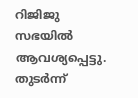റിജിജു സഭയിൽ ആവശ്യപ്പെട്ടു. തുടർന്ന്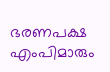ഭരണപക്ഷ എംപിമാരും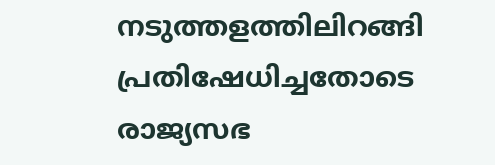നടുത്തളത്തിലിറങ്ങി പ്രതിഷേധിച്ചതോടെ രാജ്യസഭ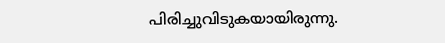പിരിച്ചുവിടുകയായിരുന്നു.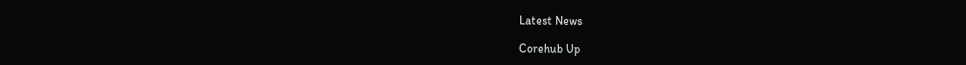Latest News

Corehub Up